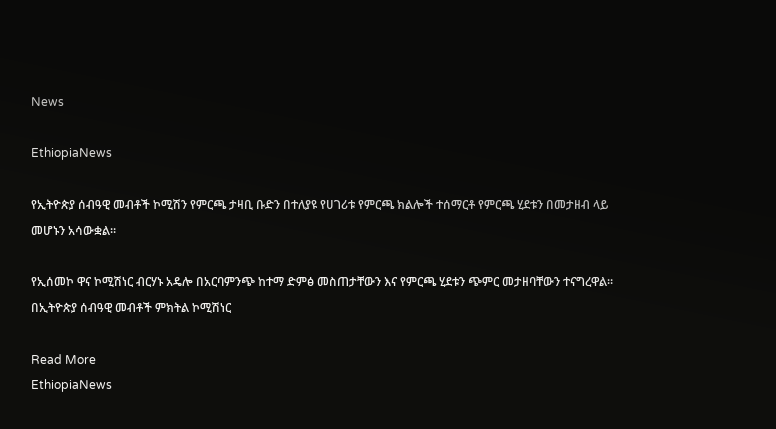News

EthiopiaNews

የኢትዮጵያ ሰብዓዊ መብቶች ኮሚሽን የምርጫ ታዛቢ ቡድን በተለያዩ የሀገሪቱ የምርጫ ክልሎች ተሰማርቶ የምርጫ ሂደቱን በመታዘብ ላይ መሆኑን አሳውቋል።

የኢሰመኮ ዋና ኮሚሽነር ብርሃኑ አዴሎ በአርባምንጭ ከተማ ድምፅ መስጠታቸውን እና የምርጫ ሂደቱን ጭምር መታዘባቸውን ተናግረዋል። በኢትዮጵያ ሰብዓዊ መብቶች ምክትል ኮሚሽነር

Read More
EthiopiaNews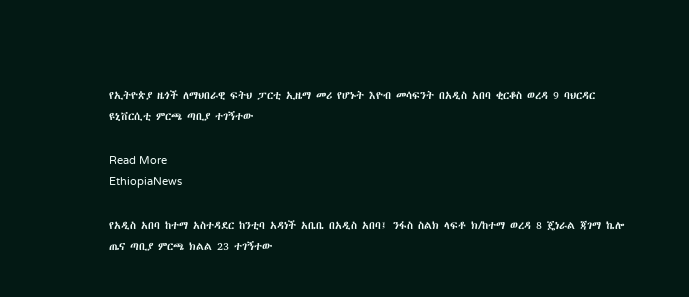የኢትዮጵያ ዜጎች ለማህበራዊ ፍትህ ፓርቲ ኢዜማ መሪ የሆኑት እዮብ መሳፍንት በአዲስ አበባ ቂርቆስ ወረዳ 9 ባህርዳር ዩኒቨርሲቲ ምርጫ ጣቢያ ተገኝተው

Read More
EthiopiaNews

የአዲስ አበባ ከተማ አስተዳደር ከንቲባ አዳነች አቤቤ በአዲስ አበባ፤ ንፋስ ስልክ ላፍቶ ክ/ከተማ ወረዳ 8 ጄነራል ጃገማ ኬሎ ጤና ጣቢያ ምርጫ ክልል 23 ተገኝተው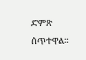ድምጽ ሰጥተዋል።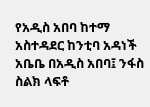የአዲስ አበባ ከተማ አስተዳደር ከንቲባ አዳነች አቤቤ በአዲስ አበባ፤ ንፋስ ስልክ ላፍቶ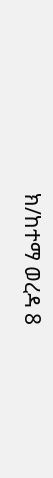ክ/ከተማ ወረዳ 8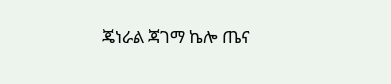ጄነራል ጃገማ ኬሎ ጤና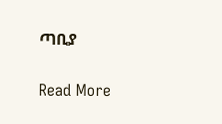ጣቢያ

Read More